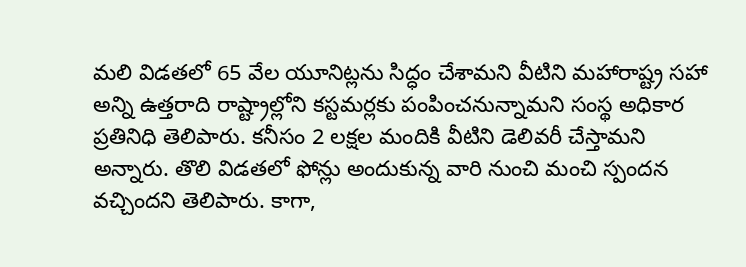మలి విడతలో 65 వేల యూనిట్లను సిద్ధం చేశామని వీటిని మహారాష్ట్ర సహా అన్ని ఉత్తరాది రాష్ట్రాల్లోని కస్టమర్లకు పంపించనున్నామని సంస్థ అధికార ప్రతినిధి తెలిపారు. కనీసం 2 లక్షల మందికి వీటిని డెలివరీ చేస్తామని అన్నారు. తొలి విడతలో ఫోన్లు అందుకున్న వారి నుంచి మంచి స్పందన వచ్చిందని తెలిపారు. కాగా,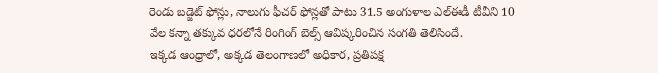రెండు బడ్జెట్ ఫోన్లు, నాలుగు ఫీచర్ ఫోన్లతో పాటు 31.5 అంగుళాల ఎల్ఈడీ టీవీని 10 వేల కన్నా తక్కువ ధరలోనే రింగింగ్ బెల్స్ ఆవిష్కరించిన సంగతి తెలిసిందే.
ఇక్కడ ఆంధ్రాలో, అక్కడ తెలంగాణలో అధికార, ప్రతిపక్ష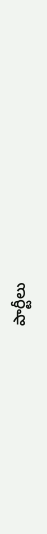పార్టీలు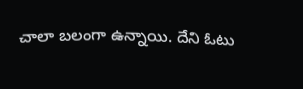చాలా బలంగా ఉన్నాయి. దేని ఓటు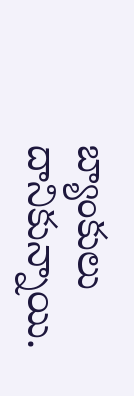బ్యాంకులు దానికున్నాయి.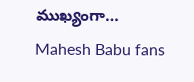ముఖ్యంగా…
Mahesh Babu fans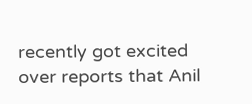recently got excited over reports that Anil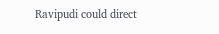Ravipudi could direct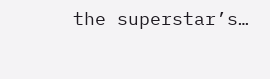the superstar’s…